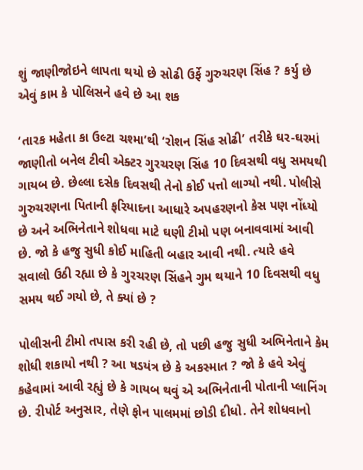શું જાણીજોઇને લાપતા થયો છે સોઢી ઉર્ફે ગુરુચરણ સિંહ ? કર્યુ છે એવું કામ કે પોલિસને હવે છે આ શક

‘તારક મહેતા કા ઉલ્ટા ચશ્મા’થી ‘રોશન સિંહ સોઢી’ તરીકે ઘર-ઘરમાં જાણીતો બનેલ ટીવી એક્ટર ગુરચરણ સિંહ 10 દિવસથી વધુ સમયથી ગાયબ છે. છેલ્લા દસેક દિવસથી તેનો કોઈ પત્તો લાગ્યો નથી. પોલીસે ગુરુચરણના પિતાની ફરિયાદના આધારે અપહરણનો કેસ પણ નોંધ્યો છે અને અભિનેતાને શોધવા માટે ઘણી ટીમો પણ બનાવવામાં આવી છે. જો કે હજુ સુધી કોઈ માહિતી બહાર આવી નથી. ત્યારે હવે સવાલો ઉઠી રહ્યા છે કે ગુરચરણ સિંહને ગુમ થયાને 10 દિવસથી વધુ સમય થઈ ગયો છે, તે ક્યાં છે ?

પોલીસની ટીમો તપાસ કરી રહી છે, તો પછી હજુ સુધી અભિનેતાને કેમ શોધી શકાયો નથી ? આ ષડયંત્ર છે કે અકસ્માત ? જો કે હવે એવું કહેવામાં આવી રહ્યું છે કે ગાયબ થવું એ અભિનેતાની પોતાની પ્લાનિંગ છે. રીપોર્ટ અનુસાર, તેણે ફોન પાલમમાં છોડી દીધો. તેને શોધવાનો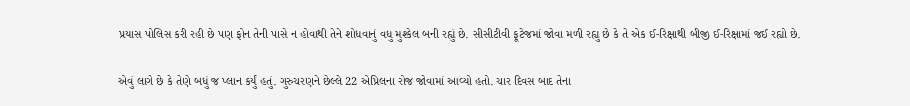પ્રયાસ પોલિસ કરી રહી છે પણ ફોન તેની પાસે ન હોવાથી તેને શોધવાનું વધુ મુશ્કેલ બની રહ્યું છે. સીસીટીવી ફૂટેજમાં જોવા મળી રહ્યુ છે કે તે એક ઈ-રિક્ષાથી બીજી ઈ-રિક્ષામાં જઈ રહ્યો છે.

એવું લાગે છે કે તેણે બધું જ પ્લાન કર્યું હતું. ગુરુચરણને છેલ્લે 22 એપ્રિલના રોજ જોવામાં આવ્યો હતો. ચાર દિવસ બાદ તેના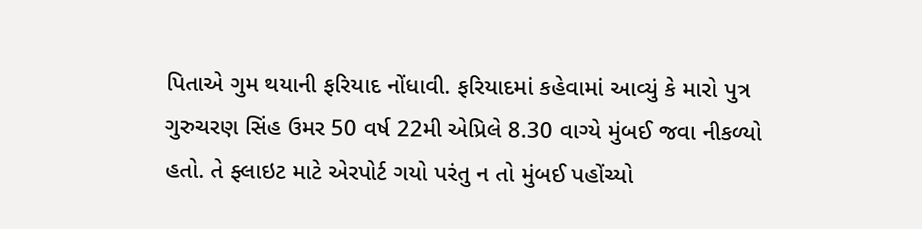પિતાએ ગુમ થયાની ફરિયાદ નોંધાવી. ફરિયાદમાં કહેવામાં આવ્યું કે મારો પુત્ર ગુરુચરણ સિંહ ઉમર 50 વર્ષ 22મી એપ્રિલે 8.30 વાગ્યે મુંબઈ જવા નીકળ્યો હતો. તે ફ્લાઇટ માટે એરપોર્ટ ગયો પરંતુ ન તો મુંબઈ પહોંચ્યો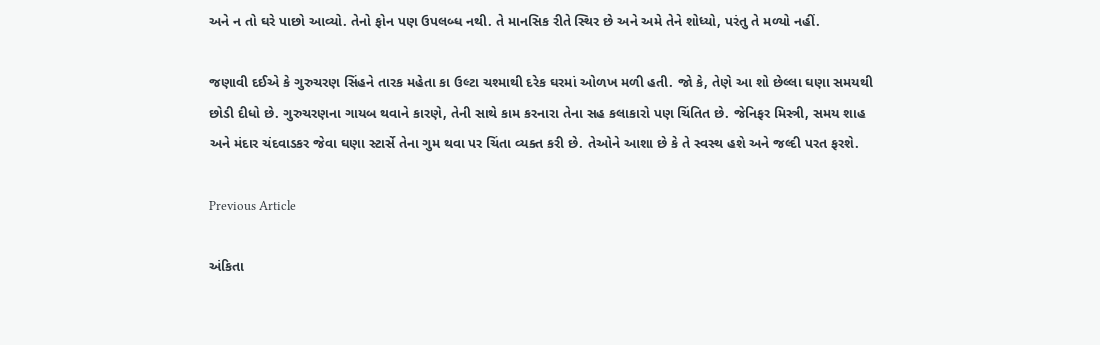અને ન તો ઘરે પાછો આવ્યો. તેનો ફોન પણ ઉપલબ્ધ નથી. તે માનસિક રીતે સ્થિર છે અને અમે તેને શોધ્યો, પરંતુ તે મળ્યો નહીં.

જણાવી દઈએ કે ગુરુચરણ સિંહને તારક મહેતા કા ઉલ્ટા ચશ્માથી દરેક ઘરમાં ઓળખ મળી હતી. જો કે, તેણે આ શો છેલ્લા ઘણા સમયથી છોડી દીધો છે. ગુરુચરણના ગાયબ થવાને કારણે, તેની સાથે કામ કરનારા તેના સહ કલાકારો પણ ચિંતિત છે. જેનિફર મિસ્ત્રી, સમય શાહ અને મંદાર ચંદવાડકર જેવા ઘણા સ્ટાર્સે તેના ગુમ થવા પર ચિંતા વ્યક્ત કરી છે. તેઓને આશા છે કે તે સ્વસ્થ હશે અને જલ્દી પરત ફરશે.

Previous Article

અંકિતા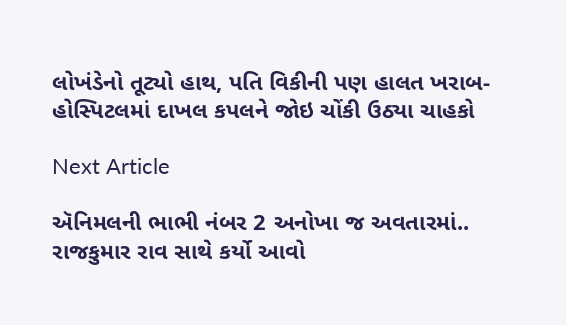લોખંડેનો તૂટ્યો હાથ, પતિ વિકીની પણ હાલત ખરાબ- હોસ્પિટલમાં દાખલ કપલને જોઇ ચોંકી ઉઠ્યા ચાહકો

Next Article

ઍનિમલની ભાભી નંબર 2 અનોખા જ અવતારમાં.. રાજકુમાર રાવ સાથે કર્યો આવો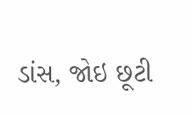ડાંસ, જોઇ છૂટી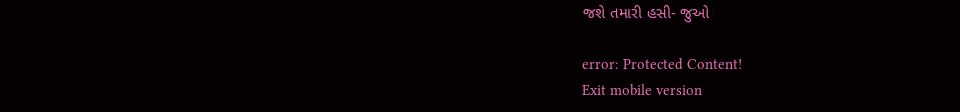જશે તમારી હસી- જુઓ

error: Protected Content!
Exit mobile version